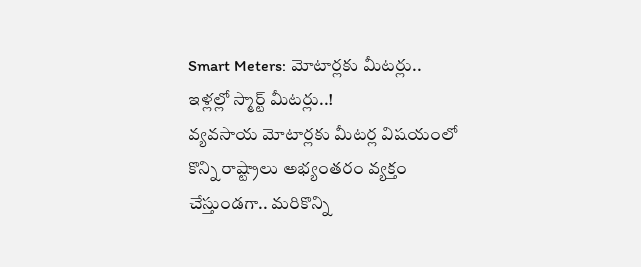Smart Meters: మోటార్లకు మీటర్లు.. ఇళ్లల్లో స్మార్ట్ మీటర్లు..!
వ్యవసాయ మోటార్లకు మీటర్ల విషయంలో కొన్ని రాష్ట్రాలు అభ్యంతరం వ్యక్తం చేస్తుండగా.. మరికొన్ని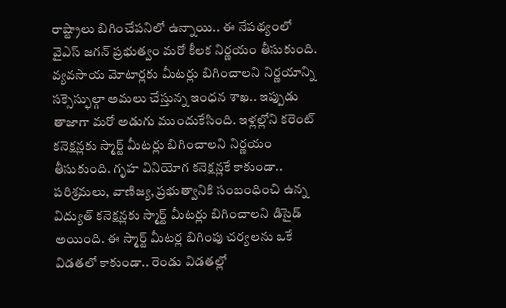రాష్ట్రాలు బిగించేపనిలో ఉన్నాయి.. ఈ నేపథ్యంలో వైఎస్ జగన్ ప్రభుత్వం మరో కీలక నిర్ణయం తీసుకుంది. వ్యవసాయ మోటార్లకు మీటర్లు బిగించాలని నిర్ణయాన్ని సక్సెస్ఫుల్గా అమలు చేస్తున్న ఇంధన శాఖ.. ఇప్పుడు తాజాగా మరో అడుగు ముందుకేసింది. ఇళ్లల్లోని కరెంట్ కనెక్షన్లకు స్మార్ట్ మీటర్లు బిగించాలని నిర్ణయం తీసుకుంది. గృహ వినియోగ కనెక్షన్లకే కాకుండా.. పరిశ్రమలు, వాణిజ్య, ప్రభుత్వానికి సంబంధించి ఉన్న విద్యుత్ కనెక్షన్లకు స్మార్ట్ మీటర్లు బిగించాలని డిసైడ్ అయింది. ఈ స్మార్ట్ మీటర్ల బిగింపు చర్యలను ఒకే విడతలో కాకుండా.. రెండు విడతల్లో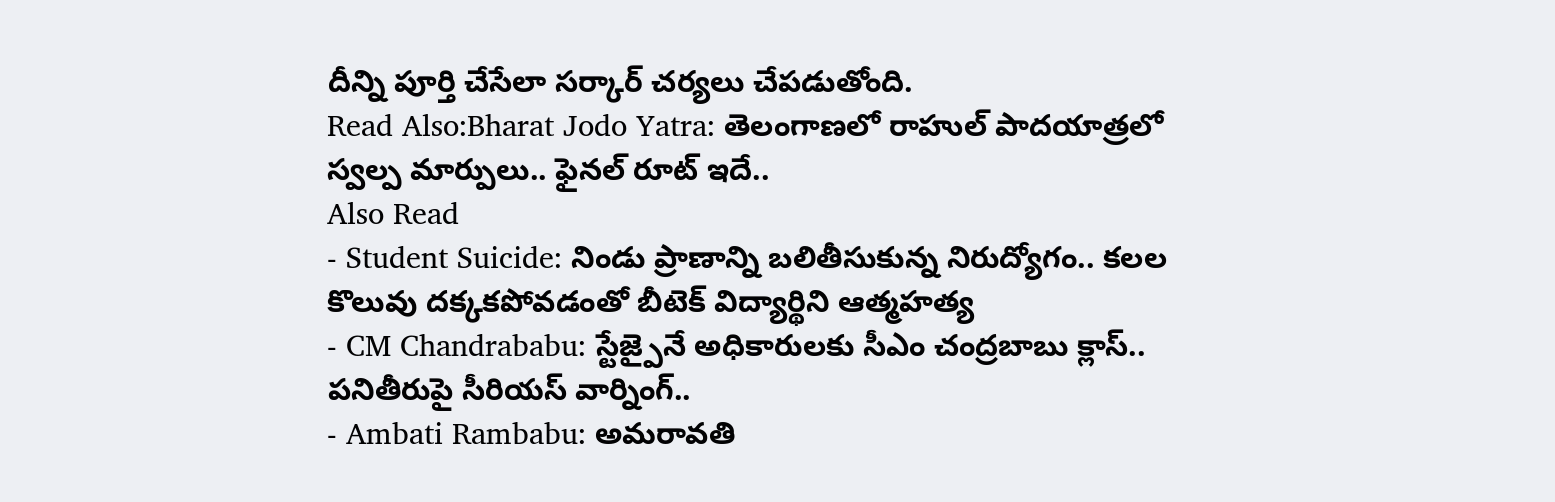దీన్ని పూర్తి చేసేలా సర్కార్ చర్యలు చేపడుతోంది.
Read Also:Bharat Jodo Yatra: తెలంగాణలో రాహుల్ పాదయాత్రలో స్వల్ప మార్పులు.. ఫైనల్ రూట్ ఇదే..
Also Read
- Student Suicide: నిండు ప్రాణాన్ని బలితీసుకున్న నిరుద్యోగం.. కలల కొలువు దక్కకపోవడంతో బీటెక్ విద్యార్థిని ఆత్మహత్య
- CM Chandrababu: స్టేజ్పైనే అధికారులకు సీఎం చంద్రబాబు క్లాస్.. పనితీరుపై సీరియస్ వార్నింగ్..
- Ambati Rambabu: అమరావతి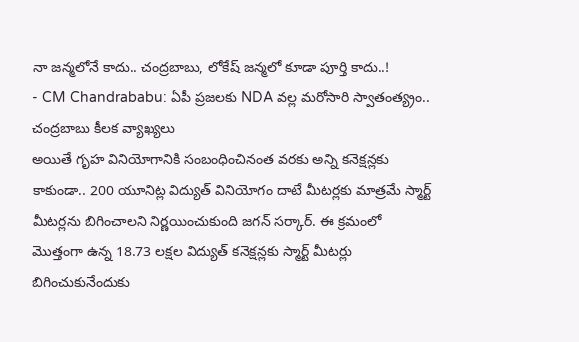నా జన్మలోనే కాదు.. చంద్రబాబు, లోకేష్ జన్మలో కూడా పూర్తి కాదు..!
- CM Chandrababu: ఏపీ ప్రజలకు NDA వల్ల మరోసారి స్వాతంత్య్రం.. చంద్రబాబు కీలక వ్యాఖ్యలు
అయితే గృహ వినియోగానికి సంబంధించినంత వరకు అన్ని కనెక్షన్లకు కాకుండా.. 200 యూనిట్ల విద్యుత్ వినియోగం దాటే మీటర్లకు మాత్రమే స్మార్ట్ మీటర్లను బిగించాలని నిర్ణయించుకుంది జగన్ సర్కార్. ఈ క్రమంలో మొత్తంగా ఉన్న 18.73 లక్షల విద్యుత్ కనెక్షన్లకు స్మార్ట్ మీటర్లు బిగించుకునేందుకు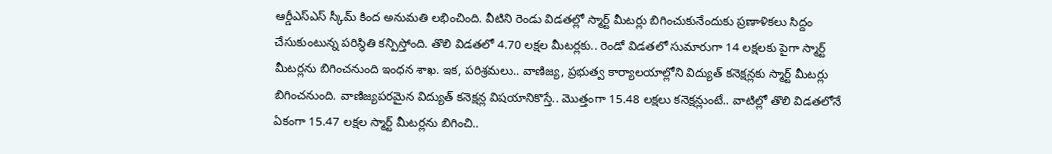ఆర్డీఎస్ఎస్ స్కీమ్ కింద అనుమతి లభించింది. వీటిని రెండు విడతల్లో స్మార్ట్ మీటర్లు బిగించుకునేందుకు ప్రణాళికలు సిద్దం చేసుకుంటున్న పరిస్థితి కన్పిస్తోంది. తొలి విడతలో 4.70 లక్షల మీటర్లకు.. రెండో విడతలో సుమారుగా 14 లక్షలకు పైగా స్మార్ట్ మీటర్లను బిగించనుంది ఇంధన శాఖ. ఇక, పరిశ్రమలు.. వాణిజ్య, ప్రభుత్వ కార్యాలయాల్లోని విద్యుత్ కనెక్షన్లకు స్మార్ట్ మీటర్లు బిగించనుంది. వాణిజ్యపరమైన విద్యుత్ కనెక్షన్ల విషయానికొస్తే.. మొత్తంగా 15.48 లక్షలు కనెక్షన్లుంటే.. వాటిల్లో తొలి విడతలోనే ఏకంగా 15.47 లక్షల స్మార్ట్ మీటర్లను బిగించి..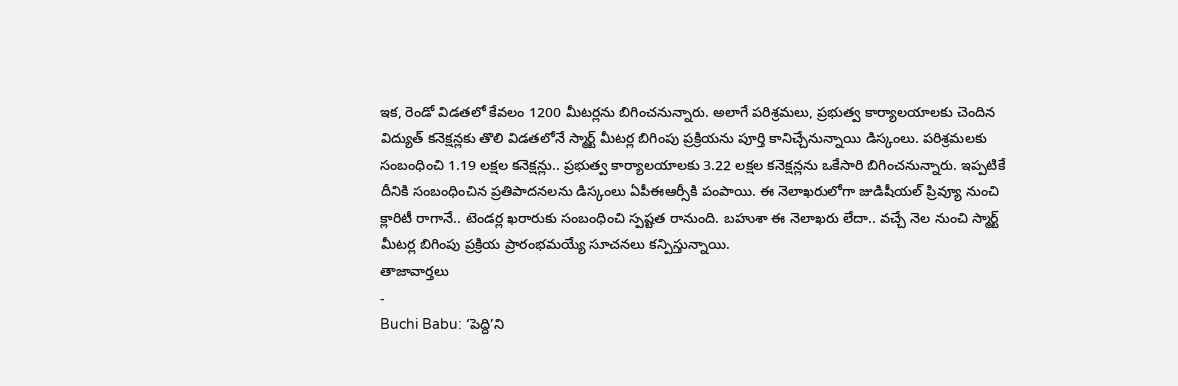ఇక, రెండో విడతలో కేవలం 1200 మీటర్లను బిగించనున్నారు. అలాగే పరిశ్రమలు, ప్రభుత్వ కార్యాలయాలకు చెందిన విద్యుత్ కనెక్షన్లకు తొలి విడతలోనే స్మార్ట్ మీటర్ల బిగింపు ప్రక్రియను పూర్తి కానిచ్చేనున్నాయి డిస్కంలు. పరిశ్రమలకు సంబంధించి 1.19 లక్షల కనెక్షన్లు.. ప్రభుత్వ కార్యాలయాలకు 3.22 లక్షల కనెక్షన్లను ఒకేసారి బిగించనున్నారు. ఇప్పటికే దీనికి సంబంధించిన ప్రతిపాదనలను డిస్కంలు ఏపీఈఆర్సీకి పంపాయి. ఈ నెలాఖరులోగా జుడిషీయల్ ప్రివ్యూ నుంచి క్లారిటీ రాగానే.. టెండర్ల ఖరారుకు సంబంధించి స్పష్టత రానుంది. బహుశా ఈ నెలాఖరు లేదా.. వచ్చే నెల నుంచి స్మార్ట్ మీటర్ల బిగింపు ప్రక్రియ ప్రారంభమయ్యే సూచనలు కన్పిస్తున్నాయి.
తాజావార్తలు
-
Buchi Babu: ‘పెద్ది’ని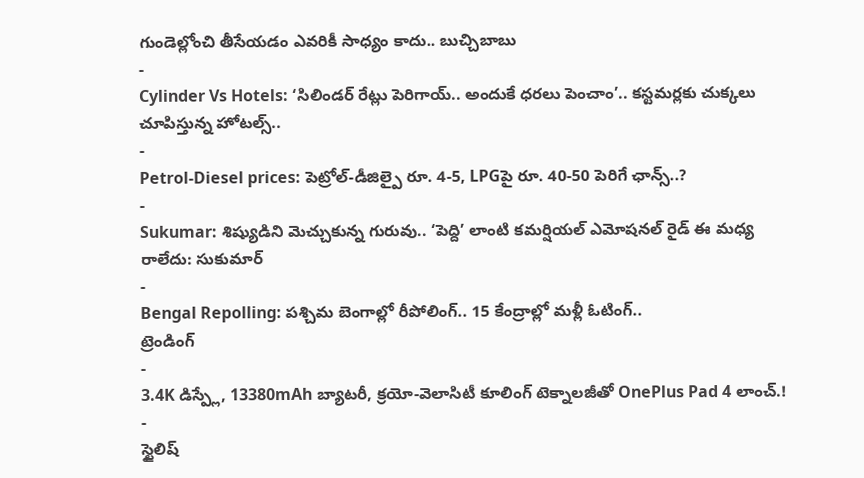గుండెల్లోంచి తీసేయడం ఎవరికీ సాధ్యం కాదు.. బుచ్చిబాబు
-
Cylinder Vs Hotels: ‘సిలిండర్ రేట్లు పెరిగాయ్.. అందుకే ధరలు పెంచాం’.. కస్టమర్లకు చుక్కలు చూపిస్తున్న హోటల్స్..
-
Petrol-Diesel prices: పెట్రోల్-డీజిల్పై రూ. 4-5, LPGపై రూ. 40-50 పెరిగే ఛాన్స్..?
-
Sukumar: శిష్యుడిని మెచ్చుకున్న గురువు.. ‘పెద్ది’ లాంటి కమర్షియల్ ఎమోషనల్ రైడ్ ఈ మధ్య రాలేదు: సుకుమార్
-
Bengal Repolling: పశ్చిమ బెంగాల్లో రీపోలింగ్.. 15 కేంద్రాల్లో మళ్లీ ఓటింగ్..
ట్రెండింగ్
-
3.4K డిస్ప్లే, 13380mAh బ్యాటరీ, క్రయో-వెలాసిటీ కూలింగ్ టెక్నాలజీతో OnePlus Pad 4 లాంచ్.!
-
స్టైలిష్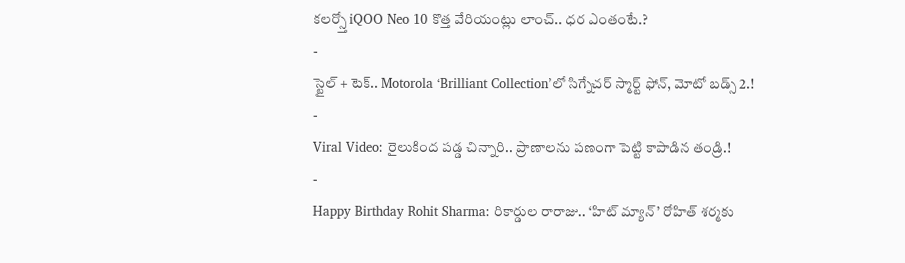కలర్స్తో iQOO Neo 10 కొత్త వేరియంట్లు లాంచ్.. ధర ఎంతంటే.?
-
స్టైల్ + టెక్.. Motorola ‘Brilliant Collection’లో సిగ్నేచర్ స్మార్ట్ ఫోన్, మోటో బడ్స్ 2.!
-
Viral Video: రైలుకింద పడ్డ చిన్నారి.. ప్రాణాలను పణంగా పెట్టి కాపాడిన తండ్రి.!
-
Happy Birthday Rohit Sharma: రికార్డుల రారాజు.. ‘హిట్ మ్యాన్’ రోహిత్ శర్మకు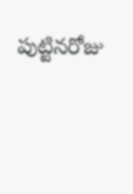పుట్టినరోజు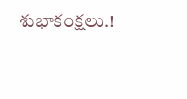శుభాకంక్షలు.!